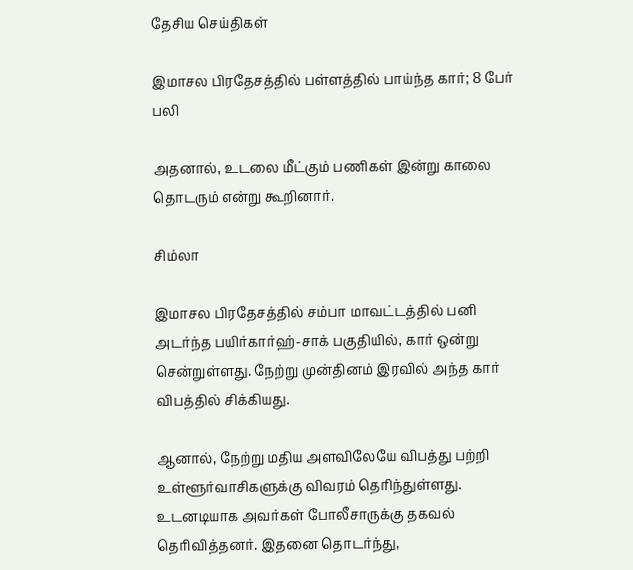தேசிய செய்திகள்

இமாசல பிரதேசத்தில் பள்ளத்தில் பாய்ந்த கார்; 8 பேர் பலி

அதனால், உடலை மீட்கும் பணிகள் இன்று காலை தொடரும் என்று கூறினார்.

சிம்லா

இமாசல பிரதேசத்தில் சம்பா மாவட்டத்தில் பனி அடர்ந்த பயிர்கார்ஹ்-சாக் பகுதியில், கார் ஒன்று சென்றுள்ளது. நேற்று முன்தினம் இரவில் அந்த கார் விபத்தில் சிக்கியது.

ஆனால், நேற்று மதிய அளவிலேயே விபத்து பற்றி உள்ளூர்வாசிகளுக்கு விவரம் தெரிந்துள்ளது. உடனடியாக அவர்கள் போலீசாருக்கு தகவல் தெரிவித்தனர். இதனை தொடர்ந்து,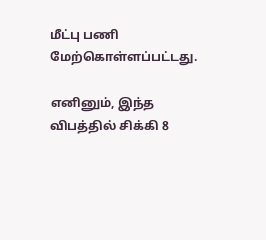மீட்பு பணி மேற்கொள்ளப்பட்டது.

எனினும், இந்த விபத்தில் சிக்கி 8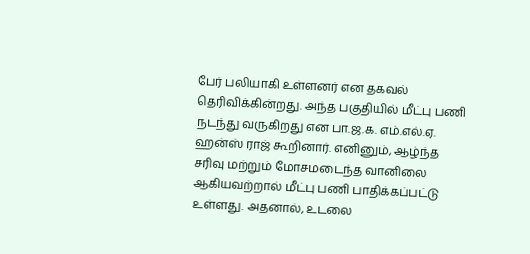பேர் பலியாகி உள்ளனர் என தகவல் தெரிவிக்கின்றது. அந்த பகுதியில் மீட்பு பணி நடந்து வருகிறது என பா.ஜ.க. எம்.எல்.ஏ. ஹன்ஸ் ராஜ் கூறினார். எனினும், ஆழ்ந்த சரிவு மற்றும் மோசமடைந்த வானிலை ஆகியவற்றால் மீட்பு பணி பாதிக்கப்பட்டு உள்ளது. அதனால், உடலை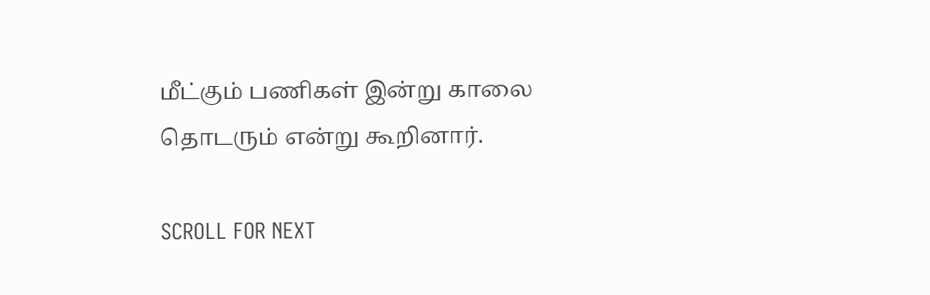மீட்கும் பணிகள் இன்று காலை தொடரும் என்று கூறினார்.

SCROLL FOR NEXT